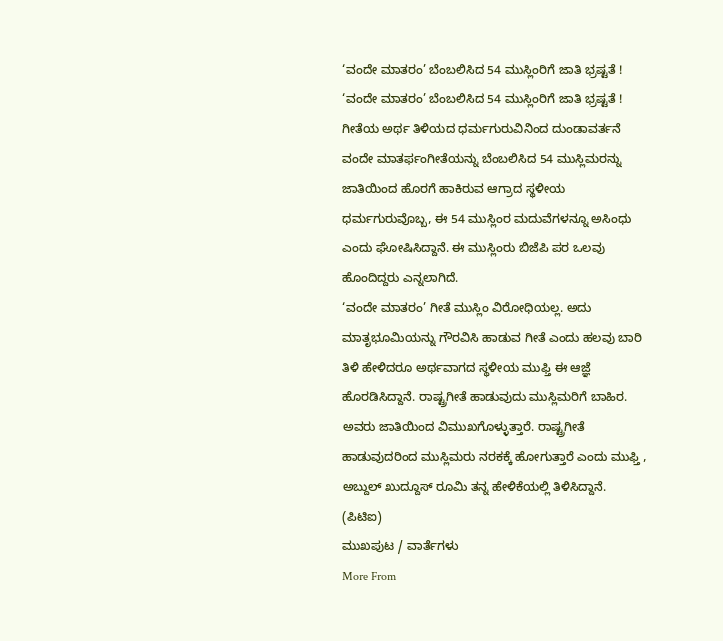‘ವಂದೇ ಮಾತರಂ’ ಬೆಂಬಲಿಸಿದ 54 ಮುಸ್ಲಿಂರಿಗೆ ಜಾತಿ ಭ್ರಷ್ಟತೆ !
‘ವಂದೇ ಮಾತರಂ’ ಬೆಂಬಲಿಸಿದ 54 ಮುಸ್ಲಿಂರಿಗೆ ಜಾತಿ ಭ್ರಷ್ಟತೆ !
ಗೀತೆಯ ಅರ್ಥ ತಿಳಿಯದ ಧರ್ಮಗುರುವಿನಿಂದ ದುಂಡಾವರ್ತನೆ
ವಂದೇ ಮಾತರ್ಫಂಗೀತೆಯನ್ನು ಬೆಂಬಲಿಸಿದ 54 ಮುಸ್ಲಿಮರನ್ನು ಜಾತಿಯಿಂದ ಹೊರಗೆ ಹಾಕಿರುವ ಆಗ್ರಾದ ಸ್ಥಳೀಯ ಧರ್ಮಗುರುವೊಬ್ಬ, ಈ 54 ಮುಸ್ಲಿಂರ ಮದುವೆಗಳನ್ನೂ ಅಸಿಂಧು ಎಂದು ಘೋಷಿಸಿದ್ದಾನೆ. ಈ ಮುಸ್ಲಿಂರು ಬಿಜೆಪಿ ಪರ ಒಲವು ಹೊಂದಿದ್ದರು ಎನ್ನಲಾಗಿದೆ.
‘ವಂದೇ ಮಾತರಂ’ ಗೀತೆ ಮುಸ್ಲಿಂ ವಿರೋಧಿಯಲ್ಲ. ಅದು ಮಾತೃಭೂಮಿಯನ್ನು ಗೌರವಿಸಿ ಹಾಡುವ ಗೀತೆ ಎಂದು ಹಲವು ಬಾರಿ ತಿಳಿ ಹೇಳಿದರೂ ಅರ್ಥವಾಗದ ಸ್ಥಳೀಯ ಮುಫ್ತಿ ಈ ಆಜ್ಞೆ ಹೊರಡಿಸಿದ್ದಾನೆ. ರಾಷ್ಟ್ರಗೀತೆ ಹಾಡುವುದು ಮುಸ್ಲಿಮರಿಗೆ ಬಾಹಿರ. ಅವರು ಜಾತಿಯಿಂದ ವಿಮುಖಗೊಳ್ಳುತ್ತಾರೆ. ರಾಷ್ಟ್ರಗೀತೆ ಹಾಡುವುದರಿಂದ ಮುಸ್ಲಿಮರು ನರಕಕ್ಕೆ ಹೋಗುತ್ತಾರೆ ಎಂದು ಮುಫ್ತಿ , ಅಬ್ದುಲ್ ಖುದ್ದೂಸ್ ರೂಮಿ ತನ್ನ ಹೇಳಿಕೆಯಲ್ಲಿ ತಿಳಿಸಿದ್ದಾನೆ.
(ಪಿಟಿಐ)
ಮುಖಪುಟ / ವಾರ್ತೆಗಳು
More From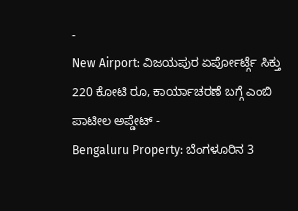-
New Airport: ವಿಜಯಪುರ ಏರ್ಪೋರ್ಟ್ಗೆ ಸಿಕ್ತು 220 ಕೋಟಿ ರೂ, ಕಾರ್ಯಾಚರಣೆ ಬಗ್ಗೆ ಎಂಬಿ ಪಾಟೀಲ ಅಪ್ಡೇಟ್ -
Bengaluru Property: ಬೆಂಗಳೂರಿನ 3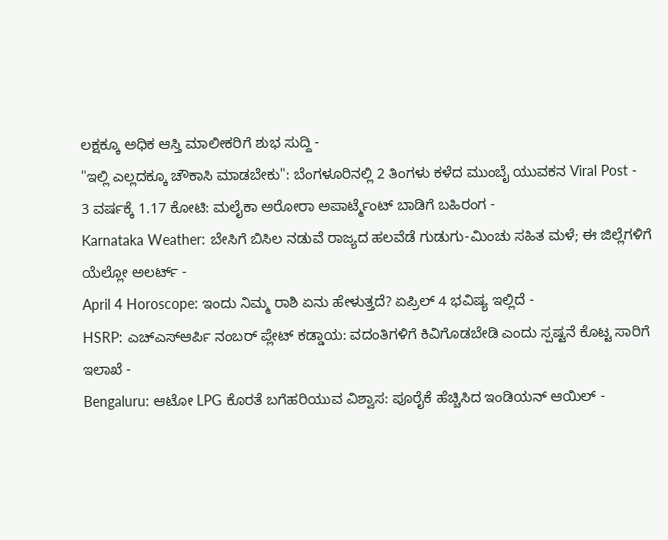ಲಕ್ಷಕ್ಕೂ ಅಧಿಕ ಆಸ್ತಿ ಮಾಲೀಕರಿಗೆ ಶುಭ ಸುದ್ದಿ -
"ಇಲ್ಲಿ ಎಲ್ಲದಕ್ಕೂ ಚೌಕಾಸಿ ಮಾಡಬೇಕು": ಬೆಂಗಳೂರಿನಲ್ಲಿ 2 ತಿಂಗಳು ಕಳೆದ ಮುಂಬೈ ಯುವಕನ Viral Post -
3 ವರ್ಷಕ್ಕೆ 1.17 ಕೋಟಿ: ಮಲೈಕಾ ಅರೋರಾ ಅಪಾರ್ಟ್ಮೆಂಟ್ ಬಾಡಿಗೆ ಬಹಿರಂಗ -
Karnataka Weather: ಬೇಸಿಗೆ ಬಿಸಿಲ ನಡುವೆ ರಾಜ್ಯದ ಹಲವೆಡೆ ಗುಡುಗು-ಮಿಂಚು ಸಹಿತ ಮಳೆ; ಈ ಜಿಲ್ಲೆಗಳಿಗೆ ಯೆಲ್ಲೋ ಅಲರ್ಟ್ -
April 4 Horoscope: ಇಂದು ನಿಮ್ಮ ರಾಶಿ ಏನು ಹೇಳುತ್ತದೆ? ಏಪ್ರಿಲ್ 4 ಭವಿಷ್ಯ ಇಲ್ಲಿದೆ -
HSRP: ಎಚ್ಎಸ್ಆರ್ಪಿ ನಂಬರ್ ಪ್ಲೇಟ್ ಕಡ್ಡಾಯ: ವದಂತಿಗಳಿಗೆ ಕಿವಿಗೊಡಬೇಡಿ ಎಂದು ಸ್ಪಷ್ಟನೆ ಕೊಟ್ಟ ಸಾರಿಗೆ ಇಲಾಖೆ -
Bengaluru: ಆಟೋ LPG ಕೊರತೆ ಬಗೆಹರಿಯುವ ವಿಶ್ವಾಸ: ಪೂರೈಕೆ ಹೆಚ್ಚಿಸಿದ ಇಂಡಿಯನ್ ಆಯಿಲ್ -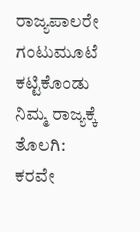ರಾಜ್ಯಪಾಲರೇ ಗಂಟುಮೂಟೆ ಕಟ್ಟಿಕೊಂಡು ನಿಮ್ಮ ರಾಜ್ಯಕ್ಕೆ ತೊಲಗಿ: ಕರವೇ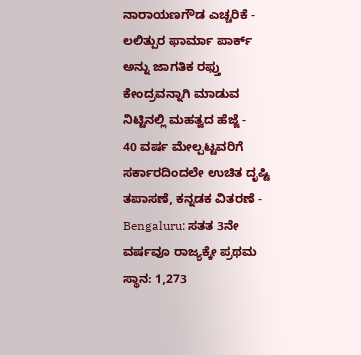ನಾರಾಯಣಗೌಡ ಎಚ್ಚರಿಕೆ -
ಲಲಿತ್ಪುರ ಫಾರ್ಮಾ ಪಾರ್ಕ್ ಅನ್ನು ಜಾಗತಿಕ ರಫ್ತು ಕೇಂದ್ರವನ್ನಾಗಿ ಮಾಡುವ ನಿಟ್ಟಿನಲ್ಲಿ ಮಹತ್ವದ ಹೆಜ್ಜೆ -
40 ವರ್ಷ ಮೇಲ್ಪಟ್ಟವರಿಗೆ ಸರ್ಕಾರದಿಂದಲೇ ಉಚಿತ ದೃಷ್ಟಿ ತಪಾಸಣೆ, ಕನ್ನಡಕ ವಿತರಣೆ -
Bengaluru: ಸತತ 3ನೇ ವರ್ಷವೂ ರಾಜ್ಯಕ್ಕೇ ಪ್ರಥಮ ಸ್ಥಾನ: 1,273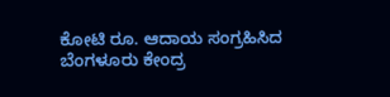ಕೋಟಿ ರೂ. ಆದಾಯ ಸಂಗ್ರಹಿಸಿದ ಬೆಂಗಳೂರು ಕೇಂದ್ರ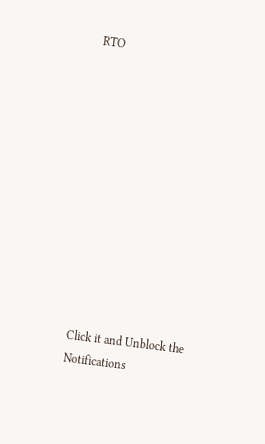RTO












Click it and Unblock the Notifications